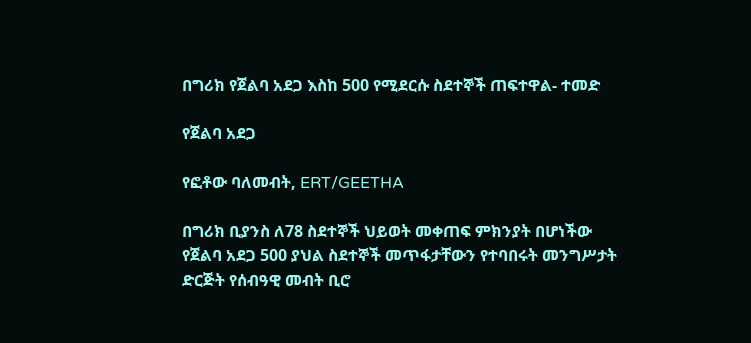በግሪክ የጀልባ አደጋ እስከ 500 የሚደርሱ ስደተኞች ጠፍተዋል- ተመድ

የጀልባ አደጋ

የፎቶው ባለመብት, ERT/GEETHA

በግሪክ ቢያንስ ለ78 ስደተኞች ህይወት መቀጠፍ ምክንያት በሆነችው የጀልባ አደጋ 500 ያህል ስደተኞች መጥፋታቸውን የተባበሩት መንግሥታት ድርጅት የሰብዓዊ መብት ቢሮ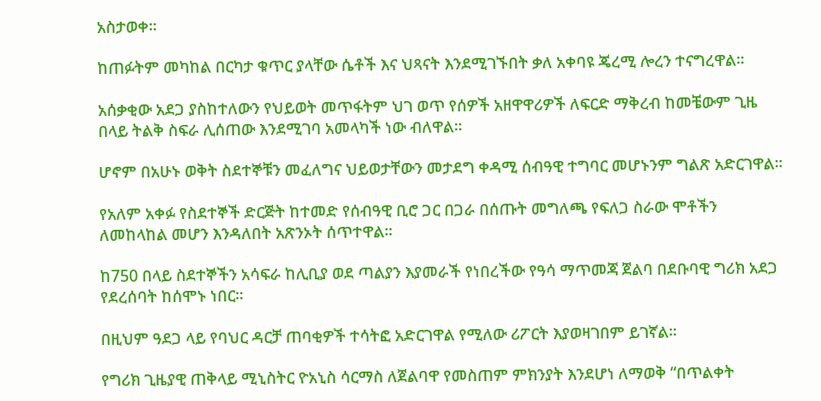አስታወቀ።

ከጠፉትም መካከል በርካታ ቁጥር ያላቸው ሴቶች እና ህጻናት እንደሚገኙበት ቃለ አቀባዩ ጄረሚ ሎረን ተናግረዋል።

አሰቃቂው አደጋ ያስከተለውን የህይወት መጥፋትም ህገ ወጥ የሰዎች አዘዋዋሪዎች ለፍርድ ማቅረብ ከመቼውም ጊዜ በላይ ትልቅ ስፍራ ሊሰጠው እንደሚገባ አመላካች ነው ብለዋል።

ሆኖም በአሁኑ ወቅት ስደተኞቹን መፈለግና ህይወታቸውን መታደግ ቀዳሚ ሰብዓዊ ተግባር መሆኑንም ግልጽ አድርገዋል።

የአለም አቀፉ የስደተኞች ድርጅት ከተመድ የሰብዓዊ ቢሮ ጋር በጋራ በሰጡት መግለጫ የፍለጋ ስራው ሞቶችን ለመከላከል መሆን እንዳለበት አጽንኦት ሰጥተዋል።

ከ750 በላይ ስደተኞችን አሳፍራ ከሊቢያ ወደ ጣልያን እያመራች የነበረችው የዓሳ ማጥመጃ ጀልባ በደቡባዊ ግሪክ አደጋ የደረሰባት ከሰሞኑ ነበር።

በዚህም ዓደጋ ላይ የባህር ዳርቻ ጠባቂዎች ተሳትፎ አድርገዋል የሚለው ሪፖርት እያወዛገበም ይገኛል።

የግሪክ ጊዜያዊ ጠቅላይ ሚኒስትር ዮአኒስ ሳርማስ ለጀልባዋ የመስጠም ምክንያት እንደሆነ ለማወቅ “በጥልቀት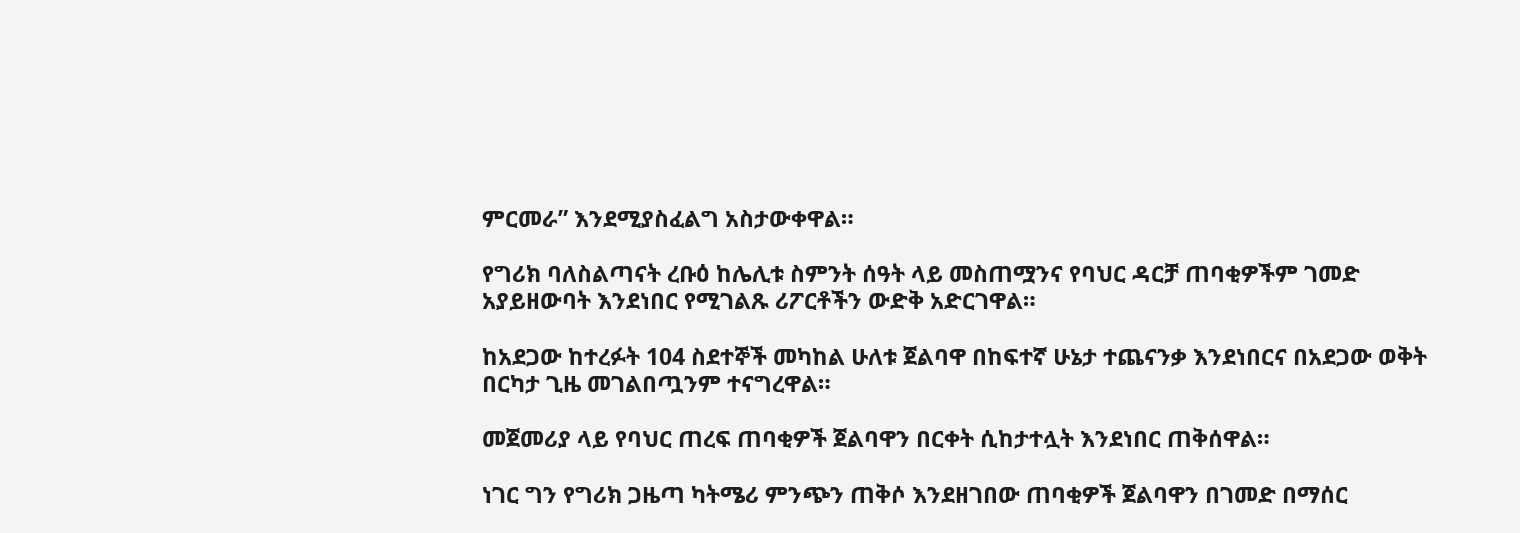ምርመራ” እንደሚያስፈልግ አስታውቀዋል።

የግሪክ ባለስልጣናት ረቡዕ ከሌሊቱ ስምንት ሰዓት ላይ መስጠሟንና የባህር ዳርቻ ጠባቂዎችም ገመድ አያይዘውባት እንደነበር የሚገልጹ ሪፖርቶችን ውድቅ አድርገዋል።

ከአደጋው ከተረፉት 104 ስደተኞች መካከል ሁለቱ ጀልባዋ በከፍተኛ ሁኔታ ተጨናንቃ እንደነበርና በአደጋው ወቅት በርካታ ጊዜ መገልበጧንም ተናግረዋል።

መጀመሪያ ላይ የባህር ጠረፍ ጠባቂዎች ጀልባዋን በርቀት ሲከታተሏት እንደነበር ጠቅሰዋል።

ነገር ግን የግሪክ ጋዜጣ ካትሜሪ ምንጭን ጠቅሶ እንደዘገበው ጠባቂዎች ጀልባዋን በገመድ በማሰር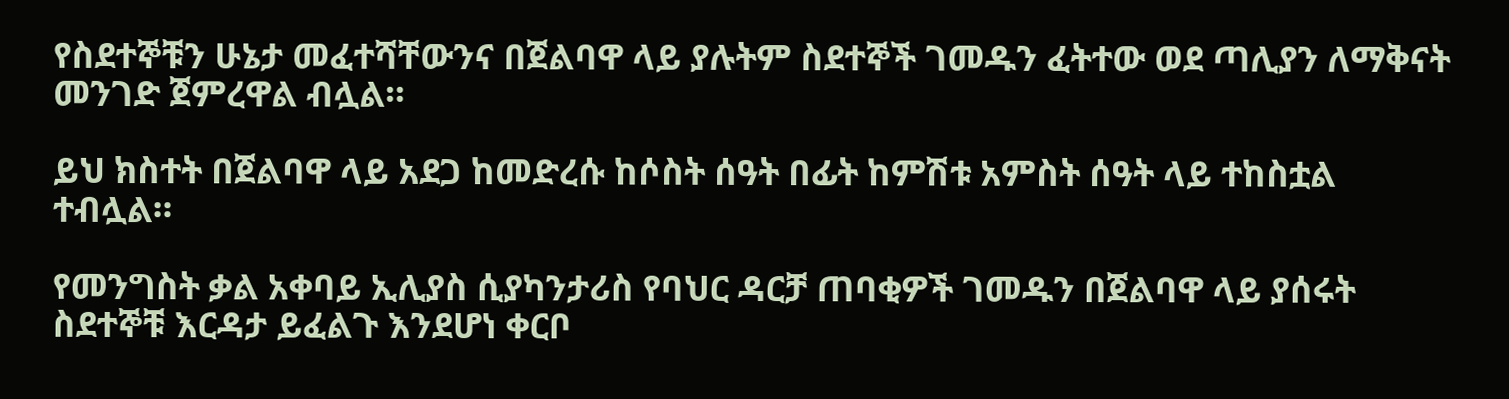የስደተኞቹን ሁኔታ መፈተሻቸውንና በጀልባዋ ላይ ያሉትም ስደተኞች ገመዱን ፈትተው ወደ ጣሊያን ለማቅናት መንገድ ጀምረዋል ብሏል።

ይህ ክስተት በጀልባዋ ላይ አደጋ ከመድረሱ ከሶስት ሰዓት በፊት ከምሽቱ አምስት ሰዓት ላይ ተከስቷል ተብሏል።

የመንግስት ቃል አቀባይ ኢሊያስ ሲያካንታሪስ የባህር ዳርቻ ጠባቂዎች ገመዱን በጀልባዋ ላይ ያሰሩት ስደተኞቹ እርዳታ ይፈልጉ እንደሆነ ቀርቦ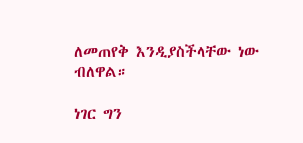ለመጠየቅ እንዲያስችላቸው ነው ብለዋል።

ነገር ግን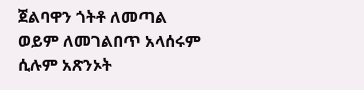ጀልባዋን ጎትቶ ለመጣል ወይም ለመገልበጥ አላሰሩም ሲሉም አጽንኦት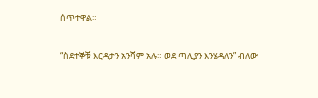ሰጥተዋል።

“ስደተኞቹ እርዳታን አንሻም አሉ። ወደ ጣሊያን እንሄዳለን” ብለው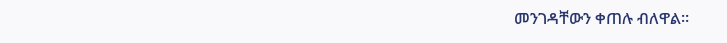መንገዳቸውን ቀጠሉ ብለዋል።